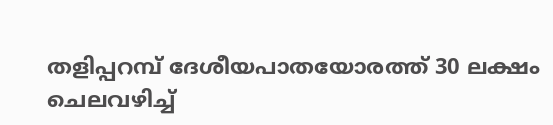തളിപ്പറമ്പ് ദേശീയപാതയോരത്ത് 30 ലക്ഷം ചെലവഴിച്ച്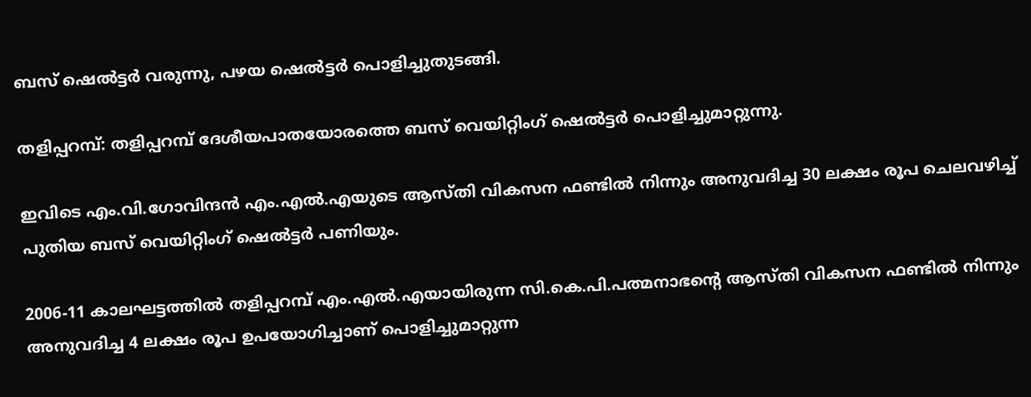ബസ് ഷെല്‍ട്ടര്‍ വരുന്നു, പഴയ ഷെല്‍ട്ടര്‍ പൊളിച്ചുതുടങ്ങി.

തളിപ്പറമ്പ്: തളിപ്പറമ്പ് ദേശീയപാതയോരത്തെ ബസ് വെയിറ്റിംഗ് ഷെല്‍ട്ടര്‍ പൊളിച്ചുമാറ്റുന്നു.

ഇവിടെ എം.വി.ഗോവിന്ദന്‍ എം.എല്‍.എയുടെ ആസ്തി വികസന ഫണ്ടില്‍ നിന്നും അനുവദിച്ച 30 ലക്ഷം രൂപ ചെലവഴിച്ച് പുതിയ ബസ് വെയിറ്റിംഗ് ഷെല്‍ട്ടര്‍ പണിയും.

2006-11 കാലഘട്ടത്തില്‍ തളിപ്പറമ്പ് എം.എല്‍.എയായിരുന്ന സി.കെ.പി.പത്മനാഭന്റെ ആസ്തി വികസന ഫണ്ടില്‍ നിന്നും അനുവദിച്ച 4 ലക്ഷം രൂപ ഉപയോഗിച്ചാണ് പൊളിച്ചുമാറ്റുന്ന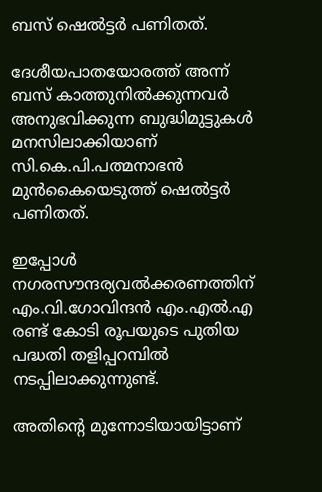ബസ് ഷെല്‍ട്ടര്‍ പണിതത്.

ദേശീയപാതയോരത്ത് അന്ന് ബസ് കാത്തുനില്‍ക്കുന്നവര്‍ അനുഭവിക്കുന്ന ബുദ്ധിമുട്ടുകള്‍ മനസിലാക്കിയാണ് സി.കെ.പി.പത്മനാഭന്‍ മുന്‍കൈയെടുത്ത് ഷെല്‍ട്ടര്‍ പണിതത്.

ഇപ്പോള്‍ നഗരസൗന്ദര്യവല്‍ക്കരണത്തിന് എം.വി.ഗോവിന്ദന്‍ എം.എല്‍.എ രണ്ട് കോടി രൂപയുടെ പുതിയ പദ്ധതി തളിപ്പറമ്പില്‍ നടപ്പിലാക്കുന്നുണ്ട്.

അതിന്റെ മുന്നോടിയായിട്ടാണ്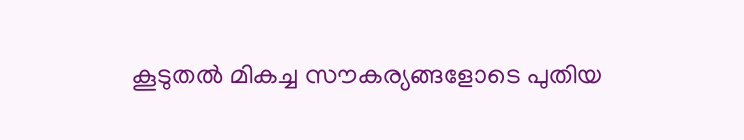കൂടുതല്‍ മികച്ച സൗകര്യങ്ങളോടെ പുതിയ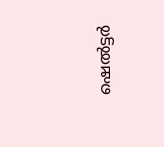ഷെല്‍ട്ടര്‍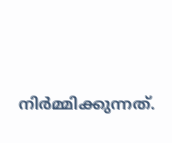നിര്‍മ്മിക്കുന്നത്.